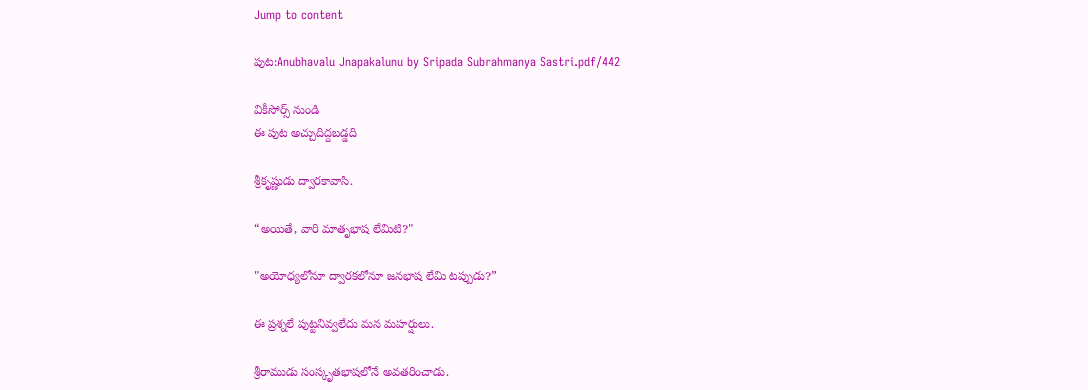Jump to content

పుట:Anubhavalu Jnapakalunu by Sripada Subrahmanya Sastri.pdf/442

వికీసోర్స్ నుండి
ఈ పుట అచ్చుదిద్దబడ్డది

శ్రీకృష్ణుడు ద్వారకావాసి.

“అయితే, వారి మాతృభాష లేమిటి?"

"అయోధ్యలోనూ ద్వారకలోనూ జనభాష లేమి టప్పుడు?”

ఈ ప్రశ్నలే పుట్టనివ్వలేదు మన మహర్షులు.

శ్రీరాముడు సంస్కృతభాషలోనే అవతరించాడు.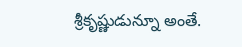శ్రీకృష్ణుడున్నూ అంతే.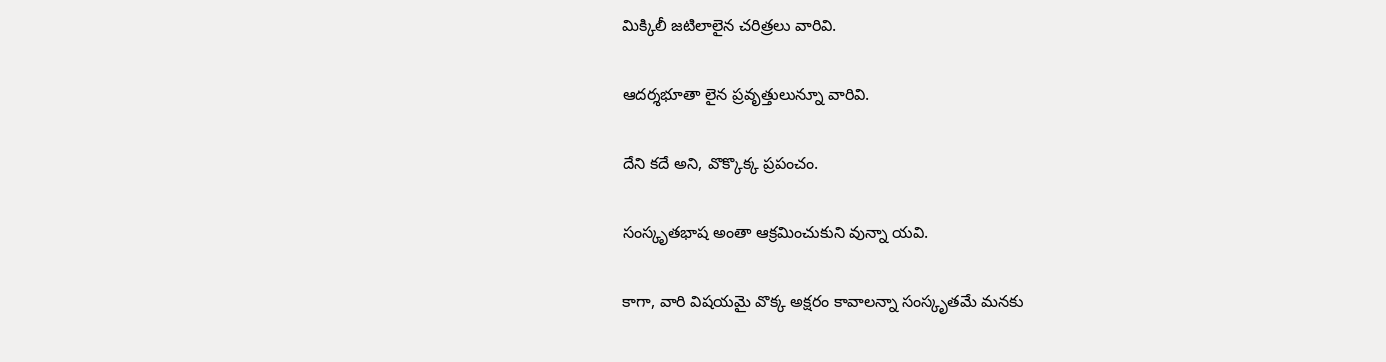మిక్కిలీ జటిలాలైన చరిత్రలు వారివి.

ఆదర్శభూతా లైన ప్రవృత్తులున్నూ వారివి.

దేని కదే అని, వొక్కొక్క ప్రపంచం.

సంస్కృతభాష అంతా ఆక్రమించుకుని వున్నా యవి.

కాగా, వారి విషయమై వొక్క అక్షరం కావాలన్నా సంస్కృతమే మనకు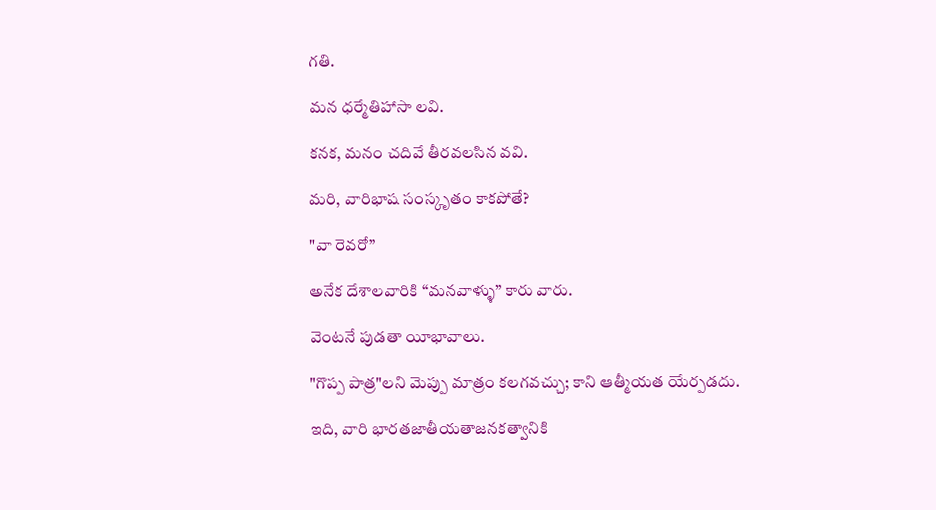గతి.

మన ధర్మేతిహాసా లవి.

కనక, మనం చదివే తీరవలసిన వవి.

మరి, వారిభాష సంస్కృతం కాకపోతే?

"వా రెవరో”

అనేక దేశాలవారికి “మనవాళ్ళు” కారు వారు.

వెంటనే పుడతా యీభావాలు.

"గొప్ప పాత్ర"లని మెప్పు మాత్రం కలగవచ్చు; కాని ఆత్మీయత యేర్పడదు.

ఇది, వారి భారతజాతీయతాజనకత్వానికి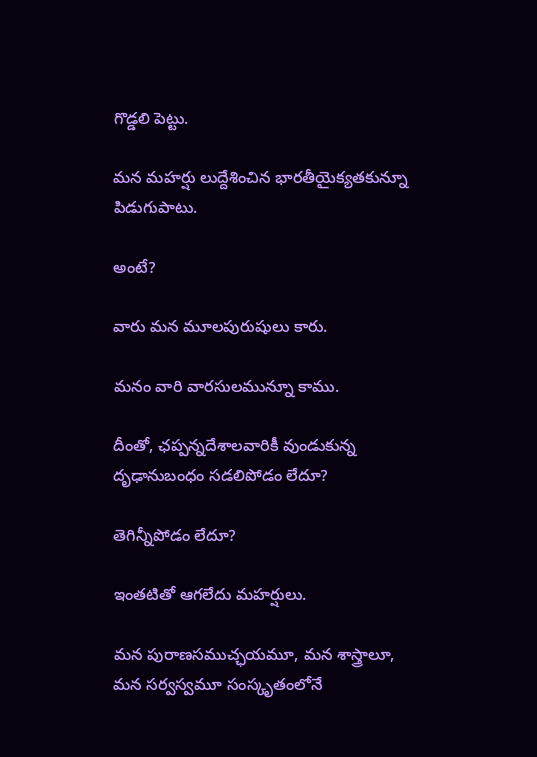గొడ్డలి పెట్టు.

మన మహర్షు లుద్దేశించిన భారతీయైక్యతకున్నూ పిడుగుపాటు.

అంటే?

వారు మన మూలపురుషులు కారు.

మనం వారి వారసులమున్నూ కాము.

దీంతో, ఛప్పన్నదేశాలవారికీ వుండుకున్న దృఢానుబంధం సడలిపోడం లేదూ?

తెగిన్నీపోడం లేదూ?

ఇంతటితో ఆగలేదు మహర్షులు.

మన పురాణసముచ్ఛయమూ, మన శాస్త్రాలూ, మన సర్వస్వమూ సంస్కృతంలోనే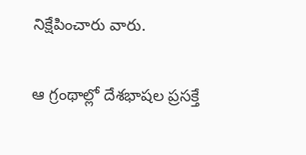నిక్షేపించారు వారు.

ఆ గ్రంథాల్లో దేశభాషల ప్రసక్తే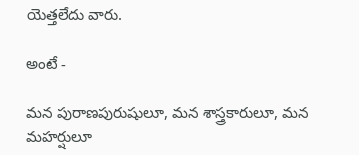యెత్తలేదు వారు.

అంటే -

మన పురాణపురుషులూ, మన శాస్త్రకారులూ, మన మహర్షులూ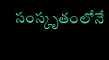సంస్కృతంలోనే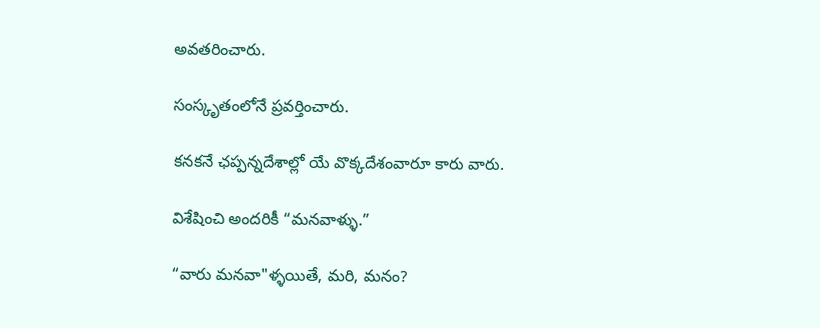అవతరించారు.

సంస్కృతంలోనే ప్రవర్తించారు.

కనకనే ఛప్పన్నదేశాల్లో యే వొక్కదేశంవారూ కారు వారు.

విశేషించి అందరికీ “మనవాళ్ళు.”

“వారు మనవా"ళ్ళయితే, మరి, మనం?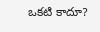ఒకటి కాదూ?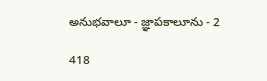అనుభవాలూ - జ్ఞాపకాలూను - 2

418